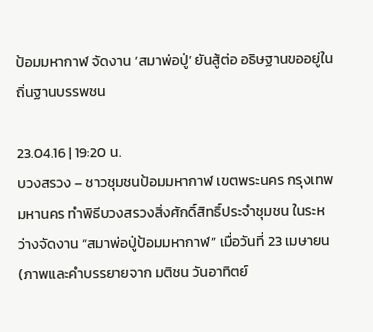ป้อมมหากาฬ จัดงาน ‘สมาพ่อปู่’ ยันสู้ต่อ อธิษฐานขออยู่ในถิ่นฐานบรรพชน

23.04.16 | 19:20 น.
บวงสรวง – ชาวชุมชนป้อมมหากาฬ เขตพระนคร กรุงเทพมหานคร ทำพิธีบวงสรวงสิ่งศักดิ์สิทธิ์ประจำชุมชน ในระหว่างจัดงาน “สมาพ่อปู่ป้อมมหากาฬ” เมื่อวันที่ 23 เมษายน (ภาพและคำบรรยายจาก มติชน วันอาทิตย์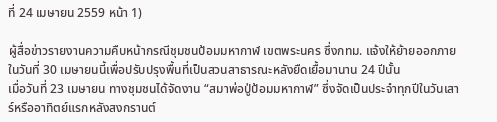ที่ 24 เมษายน 2559 หน้า 1)

ผู้สื่อข่าวรายงานความคืบหน้ากรณีชุมชนป้อมมหากาฬ เขตพระนคร ซึ่งกทม. แจ้งให้ย้ายออกภายในวันที่ 30 เมษายนนี้เพื่อปรับปรุงพื้นที่เป็นสวนสาธารณะหลังยืดเยื้อมานาน 24 ปีนั้น
เมื่อวันที่ 23 เมษายน ทางชุมชนได้จัดงาน “สมาพ่อปู่ป้อมมหากาฬ” ซึ่งจัดเป็นประจำทุกปีในวันเสาร์หรืออาทิตย์แรกหลังสงกรานต์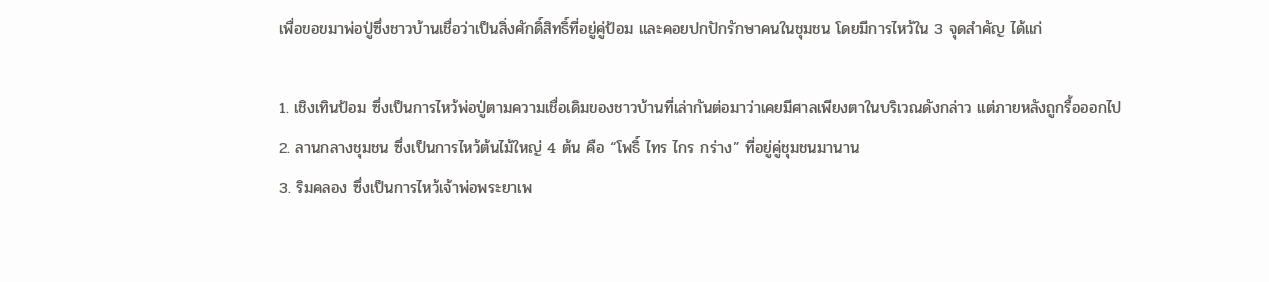เพื่อขอขมาพ่อปู่ซึ่งชาวบ้านเชื่อว่าเป็นสิ่งศักดิ์สิทธิ์ที่อยู่คู่ป้อม และคอยปกปักรักษาคนในชุมชน โดยมีการไหว้ใน 3 จุดสำคัญ ได้แก่

1. เชิงเทินป้อม ซึ่งเป็นการไหว้พ่อปู่ตามความเชื่อเดิมของชาวบ้านที่เล่ากันต่อมาว่าเคยมีศาลเพียงตาในบริเวณดังกล่าว แต่ภายหลังถูกรื้อออกไป
2. ลานกลางชุมชน ซึ่งเป็นการไหว้ต้นไม้ใหญ่ 4 ต้น คือ “โพธิ์ ไทร ไกร กร่าง” ที่อยู่คู่ชุมชนมานาน
3. ริมคลอง ซึ่งเป็นการไหว้เจ้าพ่อพระยาเพ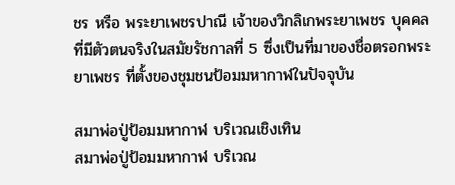ชร หรือ พระยาเพชรปาณี เจ้าของวิกลิเกพระยาเพชร บุคคลที่มีตัวตนจริงในสมัยรัชกาลที่ 5 ซึ่งเป็นที่มาของชื่อตรอกพระยาเพชร ที่ตั้งของชุมชนป้อมมหากาฬในปัจจุบัน

สมาพ่อปู่ป้อมมหากาฬ บริเวณเชิงเทิน
สมาพ่อปู่ป้อมมหากาฬ บริเวณ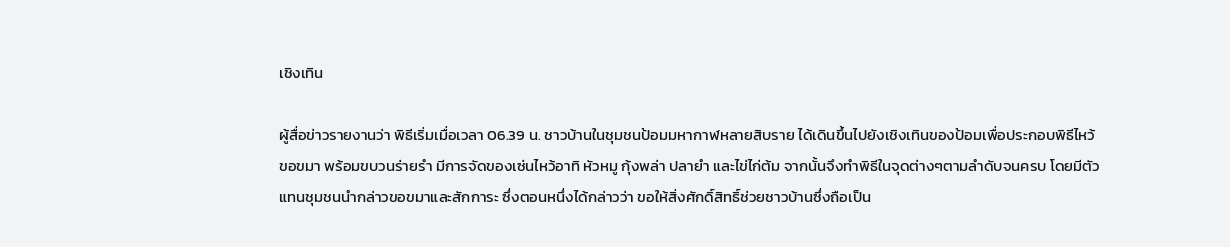เชิงเทิน

ผู้สื่อข่าวรายงานว่า พิธีเริ่มเมื่อเวลา 06.39 น. ชาวบ้านในชุมชนป้อมมหากาฬหลายสิบราย ได้เดินขึ้นไปยังเชิงเทินของป้อมเพื่อประกอบพิธีไหว้ขอขมา พร้อมขบวนร่ายรำ มีการจัดของเซ่นไหว้อาทิ หัวหมู กุ้งพล่า ปลายำ และไข่ไก่ต้ม จากนั้นจึงทำพิธีในจุดต่างๆตามลำดับจนครบ โดยมีตัวแทนชุมชนนำกล่าวขอขมาและสักการะ ซึ่งตอนหนึ่งได้กล่าวว่า ขอให้สิ่งศักดิ์สิทธิ์ช่วยชาวบ้านซึ่งถือเป็น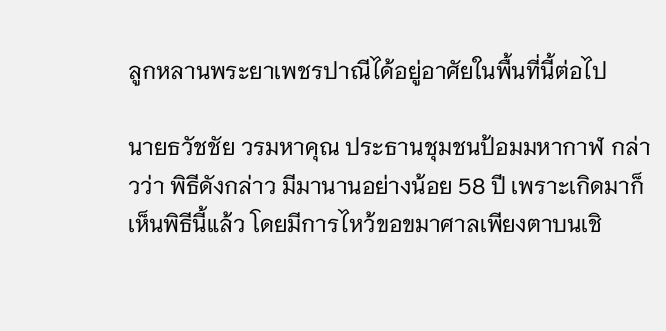ลูกหลานพระยาเพชรปาณีได้อยู่อาศัยในพื้นที่นี้ต่อไป

นายธวัชชัย วรมหาคุณ ประธานชุมชนป้อมมหากาฬ กล่าวว่า พิธีดังกล่าว มีมานานอย่างน้อย 58 ปี เพราะเกิดมาก็เห็นพิธีนี้แล้ว โดยมีการไหว้ขอขมาศาลเพียงตาบนเชิ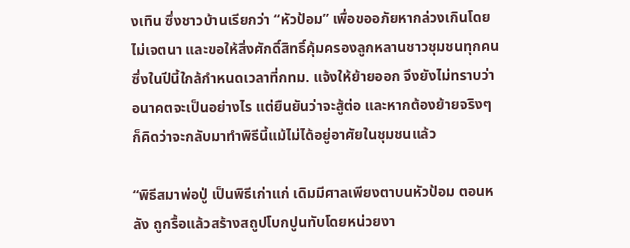งเทิน ซึ่งชาวบ้านเรียกว่า “หัวป้อม” เพื่อขออภัยหากล่วงเกินโดยไม่เจตนา และขอให้สิ่งศักดิ์สิทธิ์คุ้มครองลูกหลานชาวชุมชนทุกคน ซึ่งในปีนี้ใกล้กำหนดเวลาที่กทม. แจ้งให้ย้ายออก จึงยังไม่ทราบว่าอนาคตจะเป็นอย่างไร แต่ยืนยันว่าจะสู้ต่อ และหากต้องย้ายจริงๆ ก็คิดว่าจะกลับมาทำพิธีนี้แม้ไม่ได้อยู่อาศัยในชุมชนแล้ว

“พิธีสมาพ่อปู่ เป็นพิธีเก่าแก่ เดิมมีศาลเพียงตาบนหัวป้อม ตอนหลัง ถูกรื้อแล้วสร้างสถูปโบกปูนทับโดยหน่วยงา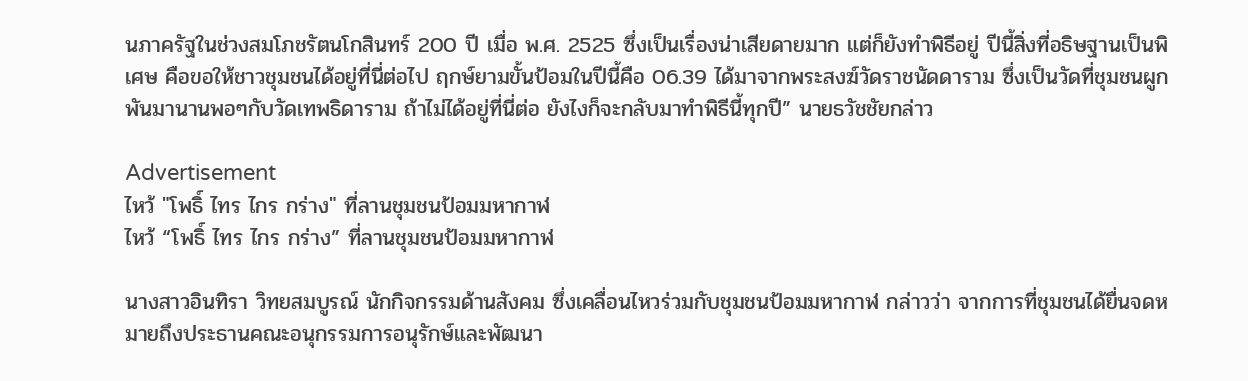นภาครัฐในช่วงสมโภชรัตนโกสินทร์ 200 ปี เมื่อ พ.ศ. 2525 ซึ่งเป็นเรื่องน่าเสียดายมาก แต่ก็ยังทำพิธีอยู่ ปีนี้สิ่งที่อธิษฐานเป็นพิเศษ คือขอให้ชาวชุมชนได้อยู่ที่นี่ต่อไป ฤกษ์ยามขั้นป้อมในปีนี้คือ 06.39 ได้มาจากพระสงฆ์วัดราชนัดดาราม ซึ่งเป็นวัดที่ชุมชนผูกพันมานานพอๆกับวัดเทพธิดาราม ถ้าไม่ได้อยู่ที่นี่ต่อ ยังไงก็จะกลับมาทำพิธีนี้ทุกปี” นายธวัชชัยกล่าว

Advertisement
ไหว้ "โพธิ์ ไทร ไกร กร่าง" ที่ลานชุมชนป้อมมหากาฬ
ไหว้ “โพธิ์ ไทร ไกร กร่าง” ที่ลานชุมชนป้อมมหากาฬ

นางสาวอินทิรา วิทยสมบูรณ์ นักกิจกรรมด้านสังคม ซึ่งเคลื่อนไหวร่วมกับชุมชนป้อมมหากาฬ กล่าวว่า จากการที่ชุมชนได้ยื่นจดหมายถึงประธานคณะอนุกรรมการอนุรักษ์และพัฒนา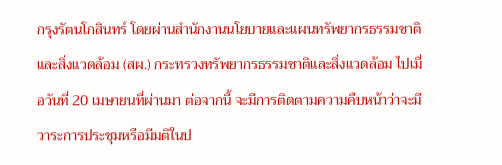กรุงรัตนโกสินทร์ โดยผ่านสำนักงานนโยบายและแผนทรัพยากรธรรมชาติและสิ่งแวดล้อม (สผ.) กระทรวงทรัพยากรธรรมชาติและสิ่งแวดล้อม ไปเมื่อวันที่ 20 เมษายนที่ผ่านมา ต่อจากนี้ จะมีการติดตามความคืบหน้าว่าจะมีวาระการประชุมหรือมีมติในป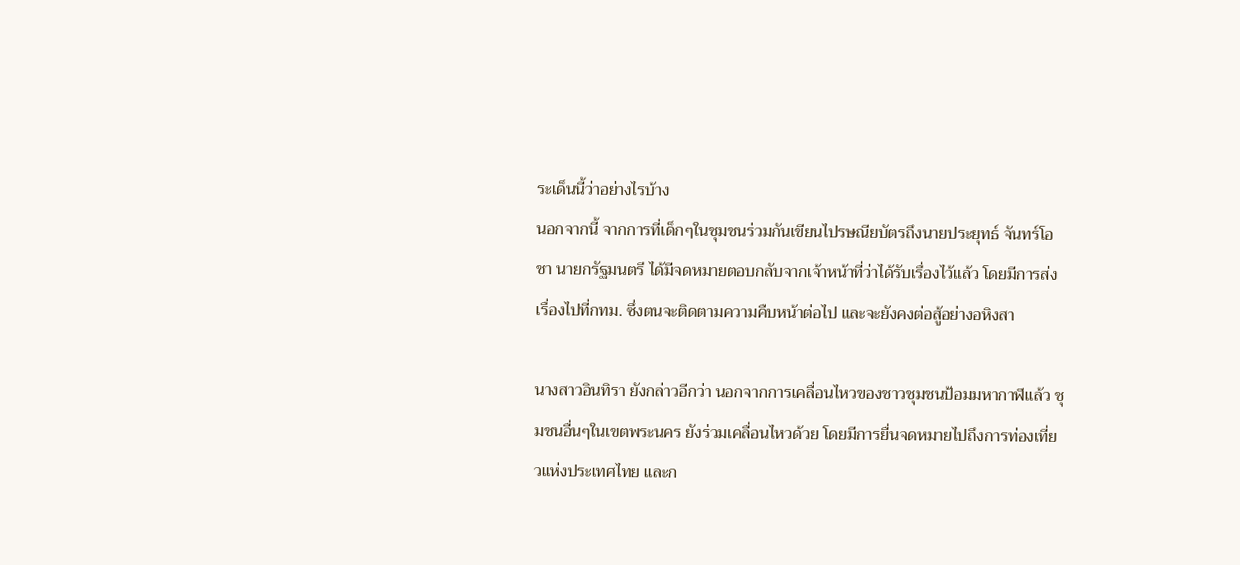ระเด็นนี้ว่าอย่างไรบ้าง
นอกจากนี้ จากการที่เด็กๆในชุมชนร่วมกันเขียนไปรษณียบัตรถึงนายประยุทธ์ จันทร์โอชา นายกรัฐมนตรี ได้มีจดหมายตอบกลับจากเจ้าหน้าที่ว่าได้รับเรื่องไว้แล้ว โดยมีการส่งเรื่องไปที่กทม. ซึ่งตนจะติดตามความคืบหน้าต่อไป และจะยังคงต่อสู้อย่างอหิงสา

นางสาวอินทิรา ยังกล่าวอีกว่า นอกจากการเคลื่อนไหวของชาวชุมชนป้อมมหากาฬแล้ว ชุมชนอื่นๆในเขตพระนคร ยังร่วมเคลื่อนไหวด้วย โดยมีการยื่นจดหมายไปถึงการท่องเที่ยวแห่งประเทศไทย และก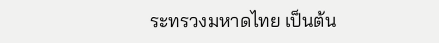ระทรวงมหาดไทย เป็นต้น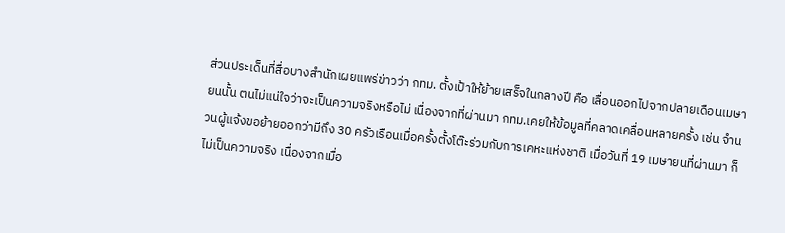ส่วนประเด็นที่สื่อบางสำนักเผยแพร่ข่าวว่า กทม. ตั้งเป้าให้ย้ายเสร็จในกลางปี คือ เลื่อนออกไปจากปลายเดือนเมษายนนั้น ตนไม่แน่ใจว่าจะเป็นความจริงหรือไม่ เนื่องจากที่ผ่านมา กทม.เคยให้ข้อมูลที่คลาดเคลื่อนหลายครั้ง เช่น จำนวนผู้แจ้งขอย้ายออกว่ามีถึง 30 ครัวเรือนเมื่อครั้งตั้งโต๊ะร่วมกับการเคหะแห่งชาติ เมื่อวันที่ 19 เมษายนที่ผ่านมา ก็ไม่เป็นความจริง เนื่องจากเมื่อ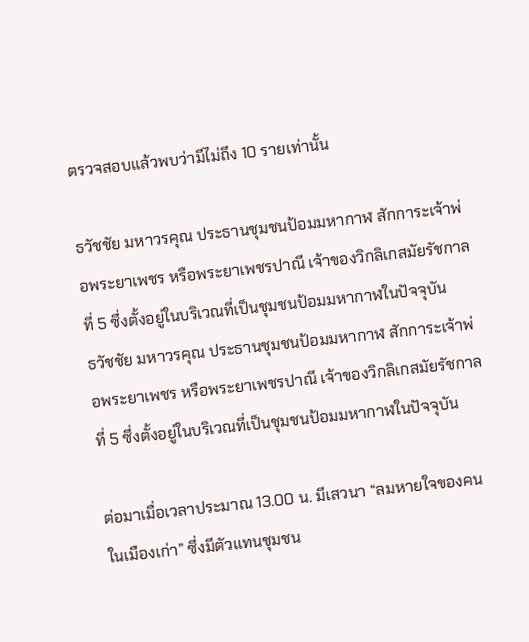ตรวจสอบแล้วพบว่ามีไม่ถึง 10 รายเท่านั้น

ธวัชชัย มหาวรคุณ ประธานชุมชนป้อมมหากาฬ สักการะเจ้าพ่อพระยาเพชร หรือพระยาเพชรปาณี เจ้าของวิกลิเกสมัยรัชกาลที่ 5 ซึ่งตั้งอยู่ในบริเวณที่เป็นชุมชนป้อมมหากาฬในปัจจุบัน
ธวัชชัย มหาวรคุณ ประธานชุมชนป้อมมหากาฬ สักการะเจ้าพ่อพระยาเพชร หรือพระยาเพชรปาณี เจ้าของวิกลิเกสมัยรัชกาลที่ 5 ซึ่งตั้งอยู่ในบริเวณที่เป็นชุมชนป้อมมหากาฬในปัจจุบัน

ต่อมาเมื่อเวลาประมาณ 13.00 น. มีเสวนา “ลมหายใจของคนในเมืองเก่า” ซึ่งมีตัวแทนชุมชน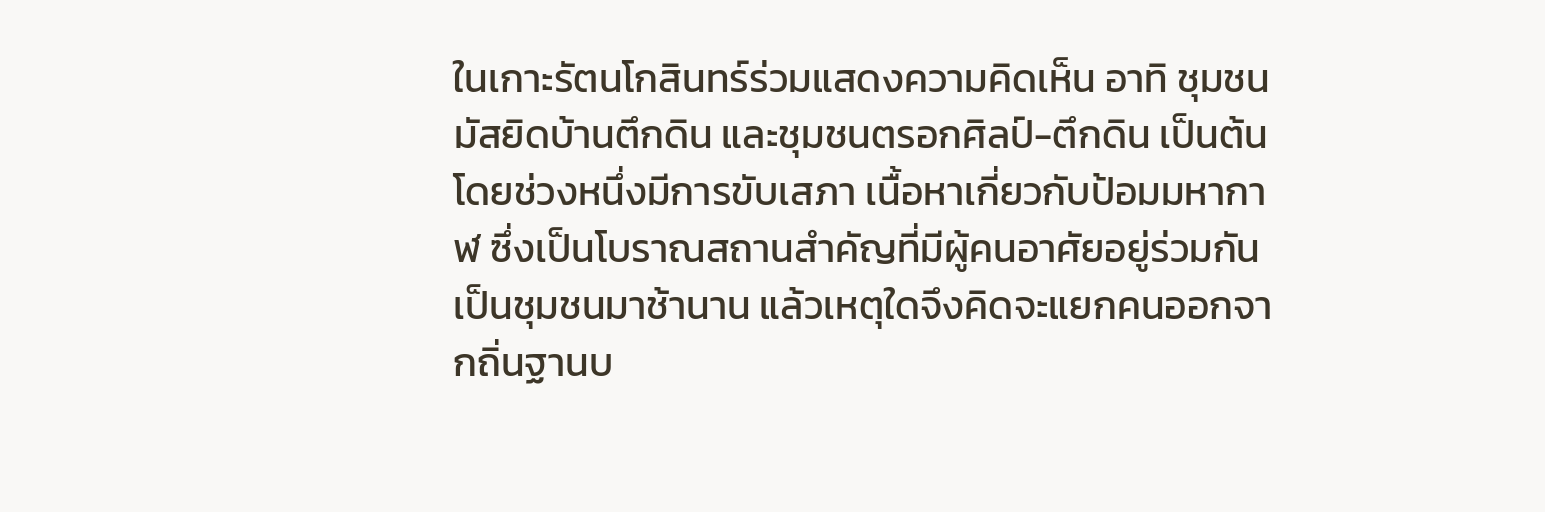ในเกาะรัตนโกสินทร์ร่วมแสดงความคิดเห็น อาทิ ชุมชนมัสยิดบ้านตึกดิน และชุมชนตรอกศิลป์-ตึกดิน เป็นต้น
โดยช่วงหนึ่งมีการขับเสภา เนื้อหาเกี่ยวกับป้อมมหากาฬ ซึ่งเป็นโบราณสถานสำคัญที่มีผู้คนอาศัยอยู่ร่วมกันเป็นชุมชนมาช้านาน แล้วเหตุใดจึงคิดจะแยกคนออกจากถิ่นฐานบ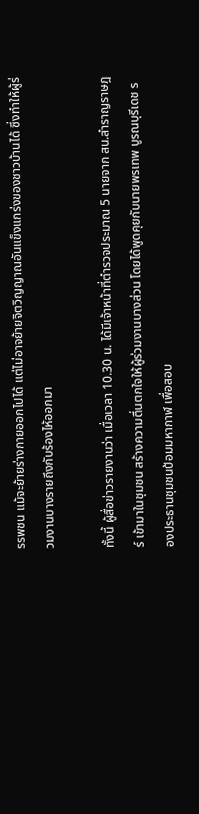รรพชน แม้จะย้ายร่างกายออกไปได้ แต่ไม่อาจย้ายจิตวิญญาณอันแข็งแกร่งของชาวบ้านได้ ซึ่งทำให้ผู้ร่วมงานบางรายถึงกับร้องไห้ออกมา

ทั้งนี้ ผู้สื่อข่าวรายงานว่า เมื่อเวลา 10.30 น. ได้มีเจ้าหน้าที่ตำรวจประมาณ 5 นายจาก สน.สำราญราษฎร์ เข้ามาในชุมชน สร้างความตื่นตกใจให้ผู้ร่วมงานบางส่วน โดยได้พูดคุยกับนายพรเทพ บูรณบุรีเดช รองประธานชุมชนป้อมมหากาฬ เพื่อสอบ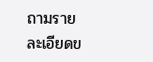ถามรายละเอียดข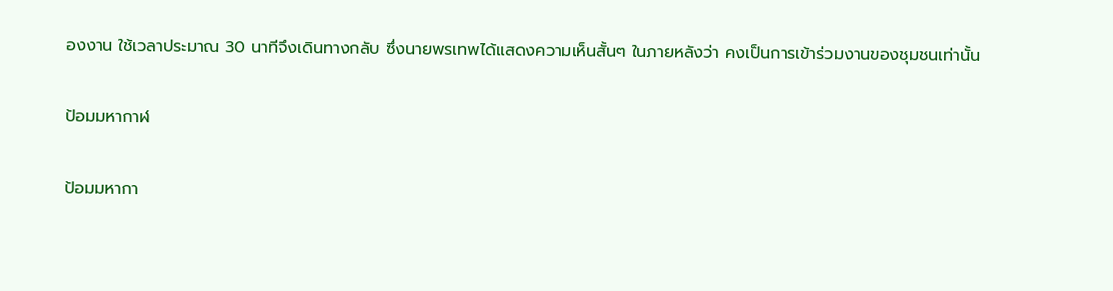องงาน ใช้เวลาประมาณ 30 นาทีจึงเดินทางกลับ ซึ่งนายพรเทพได้แสดงความเห็นสั้นๆ ในภายหลังว่า คงเป็นการเข้าร่วมงานของชุมชนเท่านั้น

ป้อมมหากาฬ

ป้อมมหากา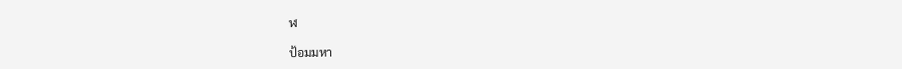ฬ

ป้อมมหา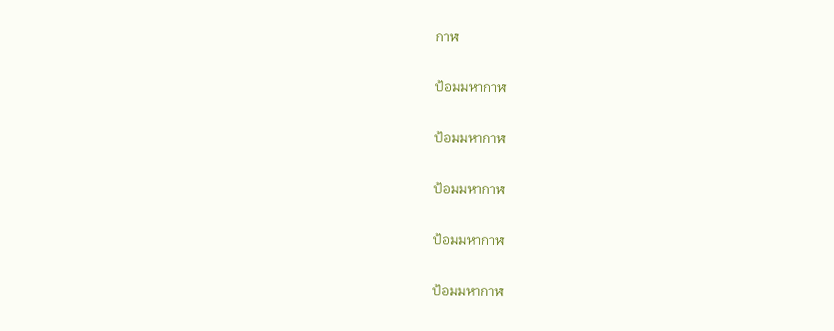กาฬ

ป้อมมหากาฬ

ป้อมมหากาฬ

ป้อมมหากาฬ

ป้อมมหากาฬ

ป้อมมหากาฬ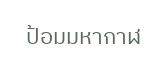ป้อมมหากาฬ